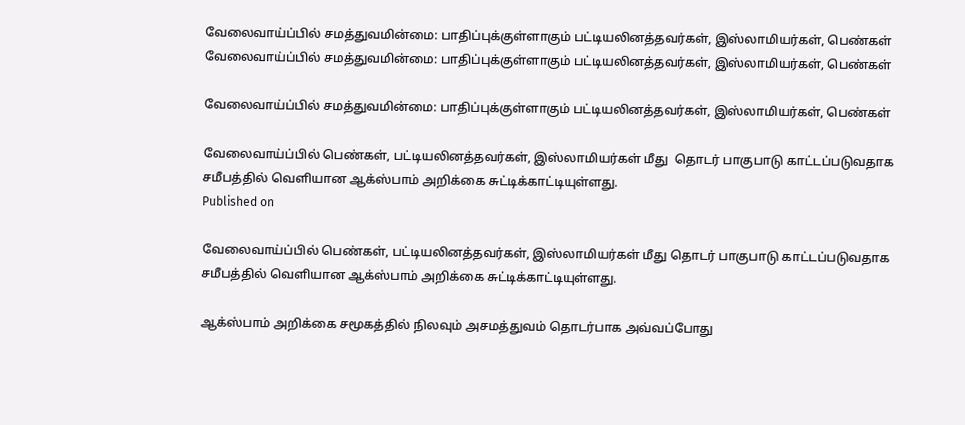வேலைவாய்ப்பில் சமத்துவமின்மை: பாதிப்புக்குள்ளாகும் பட்டியலினத்தவர்கள், இஸ்லாமியர்கள், பெண்கள்
வேலைவாய்ப்பில் சமத்துவமின்மை: பாதிப்புக்குள்ளாகும் பட்டியலினத்தவர்கள், இஸ்லாமியர்கள், பெண்கள்

வேலைவாய்ப்பில் சமத்துவமின்மை: பாதிப்புக்குள்ளாகும் பட்டியலினத்தவர்கள், இஸ்லாமியர்கள், பெண்கள்

வேலைவாய்ப்பில் பெண்கள், பட்டியலினத்தவர்கள், இஸ்லாமியர்கள் மீது  தொடர் பாகுபாடு காட்டப்படுவதாக சமீபத்தில் வெளியான ஆக்ஸ்பாம் அறிக்கை சுட்டிக்காட்டியுள்ளது.
Published on

வேலைவாய்ப்பில் பெண்கள், பட்டியலினத்தவர்கள், இஸ்லாமியர்கள் மீது தொடர் பாகுபாடு காட்டப்படுவதாக சமீபத்தில் வெளியான ஆக்ஸ்பாம் அறிக்கை சுட்டிக்காட்டியுள்ளது.

ஆக்ஸ்பாம் அறிக்கை சமூகத்தில் நிலவும் அசமத்துவம் தொடர்பாக அவ்வப்போது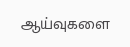ஆய்வுகளை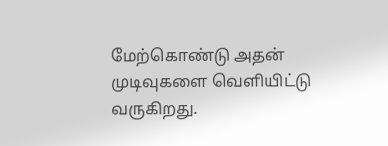மேற்கொண்டு அதன் முடிவுகளை வெளியிட்டு வருகிறது.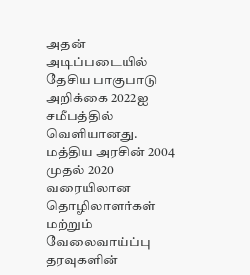அதன் அடிப்படையில் தேசிய பாகுபாடு அறிக்கை 2022ஐ சமீபத்தில் வெளியானது. மத்திய அரசின் 2004 முதல் 2020 வரையிலான தொழிலாளர்கள் மற்றும் வேலைவாய்ப்பு தரவுகளின்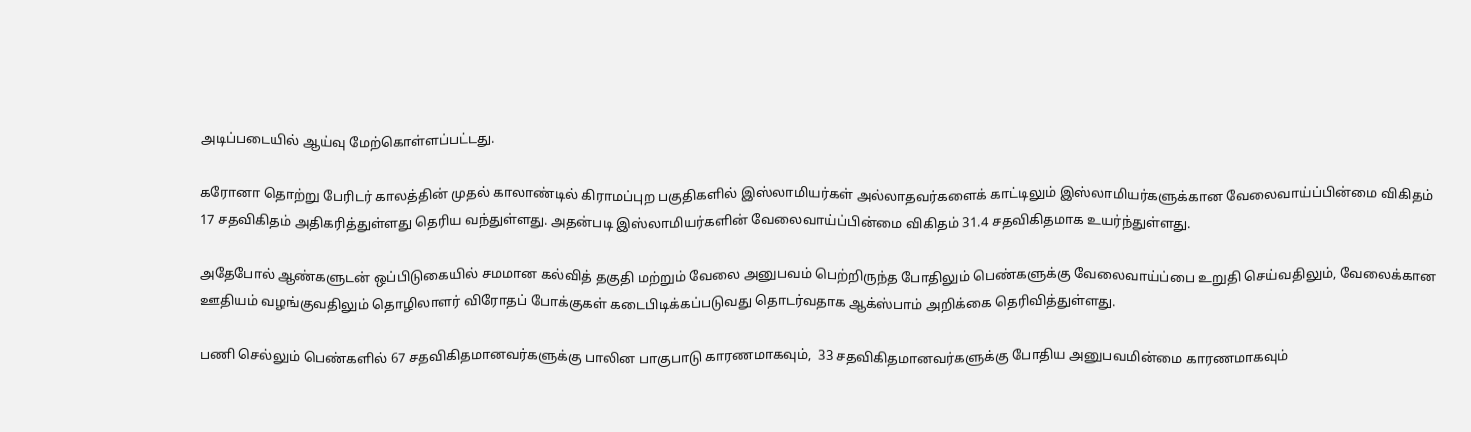அடிப்படையில் ஆய்வு மேற்கொள்ளப்பட்டது.

கரோனா தொற்று பேரிடர் காலத்தின் முதல் காலாண்டில் கிராமப்புற பகுதிகளில் இஸ்லாமியர்கள் அல்லாதவர்களைக் காட்டிலும் இஸ்லாமியர்களுக்கான வேலைவாய்ப்பின்மை விகிதம் 17 சதவிகிதம் அதிகரித்துள்ளது தெரிய வந்துள்ளது. அதன்படி இஸ்லாமியர்களின் வேலைவாய்ப்பின்மை விகிதம் 31.4 சதவிகிதமாக உயர்ந்துள்ளது.

அதேபோல் ஆண்களுடன் ஒப்பிடுகையில் சமமான கல்வித் தகுதி மற்றும் வேலை அனுபவம் பெற்றிருந்த போதிலும் பெண்களுக்கு வேலைவாய்ப்பை உறுதி செய்வதிலும், வேலைக்கான ஊதியம் வழங்குவதிலும் தொழிலாளர் விரோதப் போக்குகள் கடைபிடிக்கப்படுவது தொடர்வதாக ஆக்ஸ்பாம் அறிக்கை தெரிவித்துள்ளது.

பணி செல்லும் பெண்களில் 67 சதவிகிதமானவர்களுக்கு பாலின பாகுபாடு காரணமாகவும்,  33 சதவிகிதமானவர்களுக்கு போதிய அனுபவமின்மை காரணமாகவும்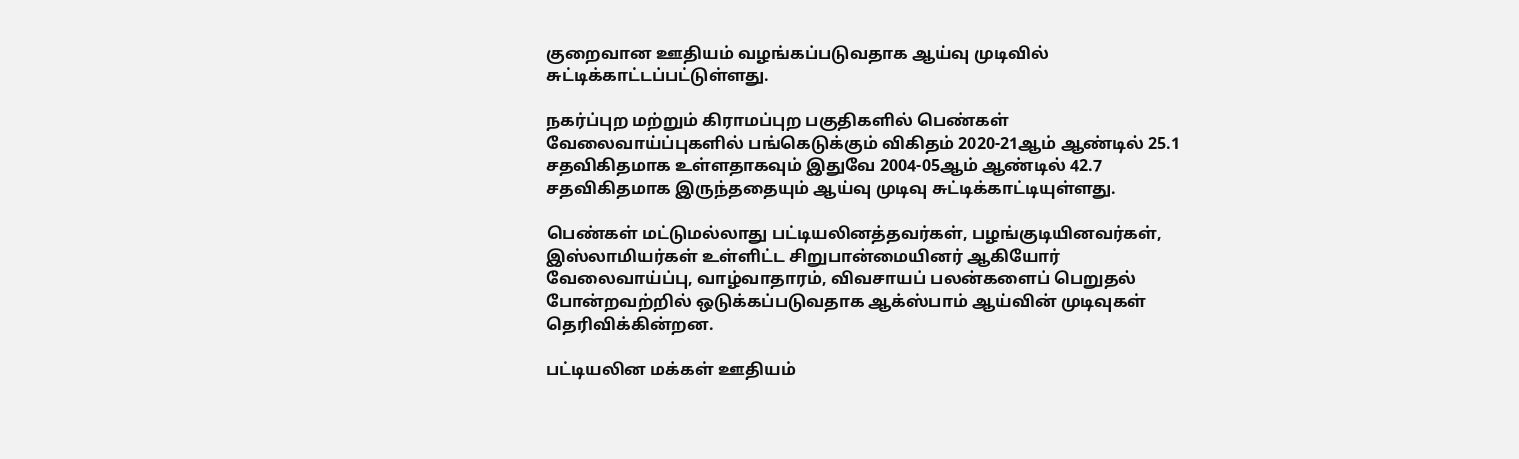குறைவான ஊதியம் வழங்கப்படுவதாக ஆய்வு முடிவில் சுட்டிக்காட்டப்பட்டுள்ளது.

நகர்ப்புற மற்றும் கிராமப்புற பகுதிகளில் பெண்கள் வேலைவாய்ப்புகளில் பங்கெடுக்கும் விகிதம் 2020-21ஆம் ஆண்டில் 25.1 சதவிகிதமாக உள்ளதாகவும் இதுவே 2004-05ஆம் ஆண்டில் 42.7 சதவிகிதமாக இருந்ததையும் ஆய்வு முடிவு சுட்டிக்காட்டியுள்ளது.

பெண்கள் மட்டுமல்லாது பட்டியலினத்தவர்கள், பழங்குடியினவர்கள், இஸ்லாமியர்கள் உள்ளிட்ட சிறுபான்மையினர் ஆகியோர் வேலைவாய்ப்பு, வாழ்வாதாரம், விவசாயப் பலன்களைப் பெறுதல் போன்றவற்றில் ஒடுக்கப்படுவதாக ஆக்ஸ்பாம் ஆய்வின் முடிவுகள் தெரிவிக்கின்றன.

பட்டியலின மக்கள் ஊதியம்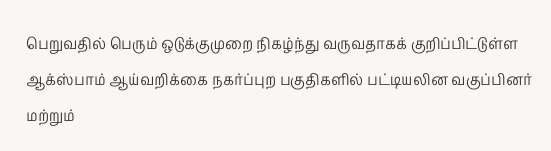பெறுவதில் பெரும் ஒடுக்குமுறை நிகழ்ந்து வருவதாகக் குறிப்பிட்டுள்ள ஆக்ஸ்பாம் ஆய்வறிக்கை நகர்ப்புற பகுதிகளில் பட்டியலின வகுப்பினர் மற்றும்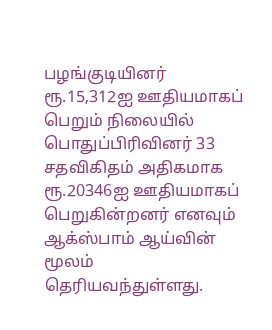பழங்குடியினர் ரூ.15,312ஐ ஊதியமாகப் பெறும் நிலையில் பொதுப்பிரிவினர் 33 சதவிகிதம் அதிகமாக ரூ.20346ஐ ஊதியமாகப் பெறுகின்றனர் எனவும் ஆக்ஸ்பாம் ஆய்வின் மூலம் தெரியவந்துள்ளது.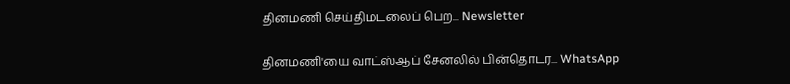தினமணி செய்திமடலைப் பெற... Newsletter

தினமணி'யை வாட்ஸ்ஆப் சேனலில் பின்தொடர... WhatsApp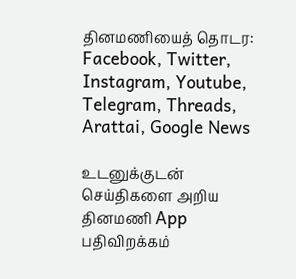தினமணியைத் தொடர: Facebook, Twitter, Instagram, Youtube, Telegram, Threads, Arattai, Google News

உடனுக்குடன் செய்திகளை அறிய தினமணி App பதிவிறக்கம்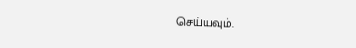செய்யவும்.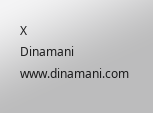X
Dinamani
www.dinamani.com